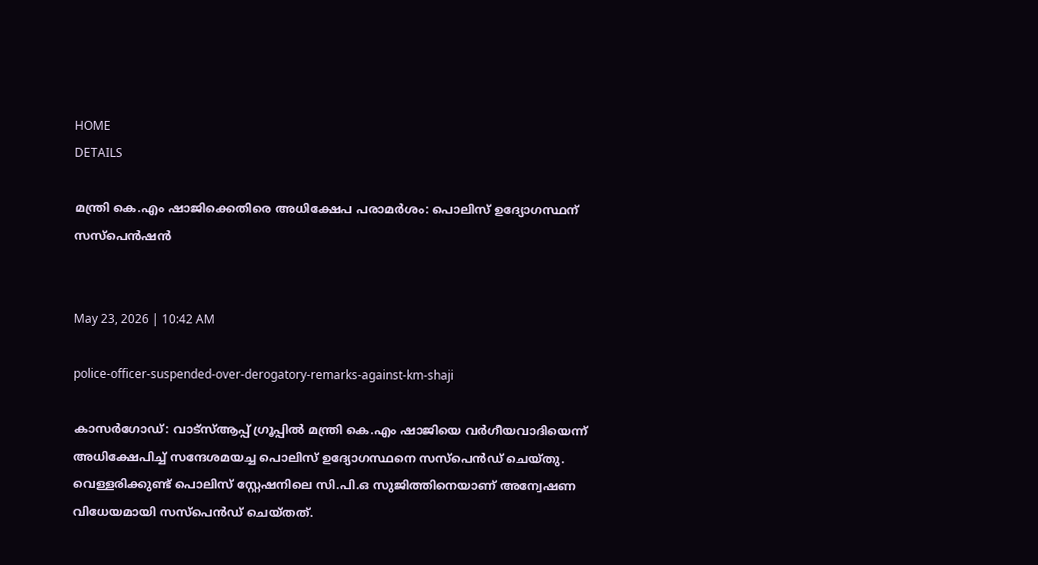HOME
DETAILS

മന്ത്രി കെ.എം ഷാജിക്കെതിരെ അധിക്ഷേപ പരാമര്‍ശം: പൊലിസ് ഉദ്യോഗസ്ഥന് സസ്പെന്‍ഷന്‍


May 23, 2026 | 10:42 AM

police-officer-suspended-over-derogatory-remarks-against-km-shaji

കാസര്‍ഗോഡ്: വാട്സ്ആപ്പ് ഗ്രൂപ്പില്‍ മന്ത്രി കെ.എം ഷാജിയെ വര്‍ഗീയവാദിയെന്ന് അധിക്ഷേപിച്ച് സന്ദേശമയച്ച പൊലിസ് ഉദ്യോഗസ്ഥനെ സസ്പെന്‍ഡ് ചെയ്തു. വെള്ളരിക്കുണ്ട് പൊലിസ് സ്റ്റേഷനിലെ സി.പി.ഒ സുജിത്തിനെയാണ് അന്വേഷണ വിധേയമായി സസ്പെന്‍ഡ് ചെയ്തത്.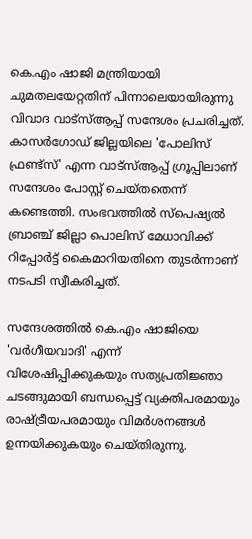കെ.എം ഷാജി മന്ത്രിയായി ചുമതലയേറ്റതിന് പിന്നാലെയായിരുന്നു വിവാദ വാട്സ്ആപ്പ് സന്ദേശം പ്രചരിച്ചത്. കാസര്‍ഗോഡ് ജില്ലയിലെ 'പോലിസ് ഫ്രണ്ട്സ്' എന്ന വാട്സ്ആപ്പ് ഗ്രൂപ്പിലാണ് സന്ദേശം പോസ്റ്റ് ചെയ്തതെന്ന് കണ്ടെത്തി. സംഭവത്തില്‍ സ്പെഷ്യല്‍ ബ്രാഞ്ച് ജില്ലാ പൊലിസ് മേധാവിക്ക് റിപ്പോര്‍ട്ട് കൈമാറിയതിനെ തുടര്‍ന്നാണ് നടപടി സ്വീകരിച്ചത്.

സന്ദേശത്തില്‍ കെ.എം ഷാജിയെ 'വര്‍ഗീയവാദി' എന്ന് വിശേഷിപ്പിക്കുകയും സത്യപ്രതിജ്ഞാ ചടങ്ങുമായി ബന്ധപ്പെട്ട് വ്യക്തിപരമായും രാഷ്ട്രീയപരമായും വിമര്‍ശനങ്ങള്‍ ഉന്നയിക്കുകയും ചെയ്തിരുന്നു.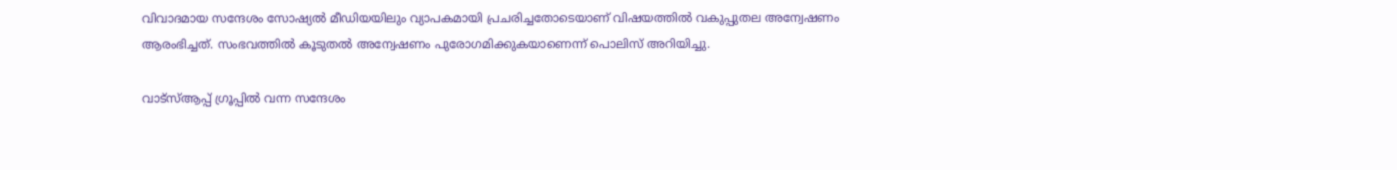വിവാദമായ സന്ദേശം സോഷ്യല്‍ മീഡിയയിലും വ്യാപകമായി പ്രചരിച്ചതോടെയാണ് വിഷയത്തില്‍ വകുപ്പുതല അന്വേഷണം ആരംഭിച്ചത്. സംഭവത്തില്‍ കൂടുതല്‍ അന്വേഷണം പുരോഗമിക്കുകയാണെന്ന് പൊലിസ് അറിയിച്ചു.

വാട്സ്ആപ്പ് ഗ്രൂപ്പില്‍ വന്ന സന്ദേശം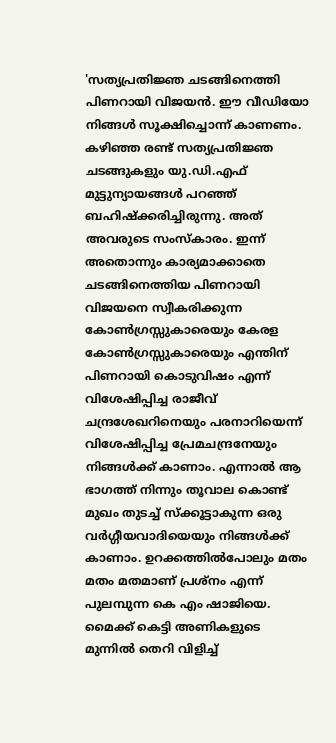'സത്യപ്രതിജ്ഞ ചടങ്ങിനെത്തി പിണറായി വിജയന്‍. ഈ വീഡിയോ നിങ്ങള്‍ സൂക്ഷിച്ചൊന്ന് കാണണം. കഴിഞ്ഞ രണ്ട് സത്യപ്രതിജ്ഞ ചടങ്ങുകളും യു.ഡി.എഫ് മുട്ടുന്യായങ്ങള്‍ പറഞ്ഞ് ബഹിഷ്‌ക്കരിച്ചിരുന്നു. അത് അവരുടെ സംസ്‌കാരം. ഇന്ന് അതൊന്നും കാര്യമാക്കാതെ ചടങ്ങിനെത്തിയ പിണറായി വിജയനെ സ്വീകരിക്കുന്ന കോണ്‍ഗ്രസ്സുകാരെയും കേരള കോണ്‍ഗ്രസ്സുകാരെയും എന്തിന് പിണറായി കൊടുവിഷം എന്ന് വിശേഷിപ്പിച്ച രാജീവ് ചന്ദ്രശേഖറിനെയും പരനാറിയെന്ന് വിശേഷിപ്പിച്ച പ്രേമചന്ദ്രനേയും നിങ്ങള്‍ക്ക് കാണാം. എന്നാല്‍ ആ ഭാഗത്ത് നിന്നും തൂവാല കൊണ്ട് മുഖം തുടച്ച് സ്‌ക്കൂട്ടാകുന്ന ഒരു വര്‍ഗ്ഗീയവാദിയെയും നിങ്ങള്‍ക്ക് കാണാം. ഉറക്കത്തില്‍പോലും മതം മതം മതമാണ് പ്രശ്നം എന്ന് പുലമ്പുന്ന കെ എം ഷാജിയെ. മൈക്ക് കെട്ടി അണികളുടെ മുന്നില്‍ തെറി വിളിച്ച്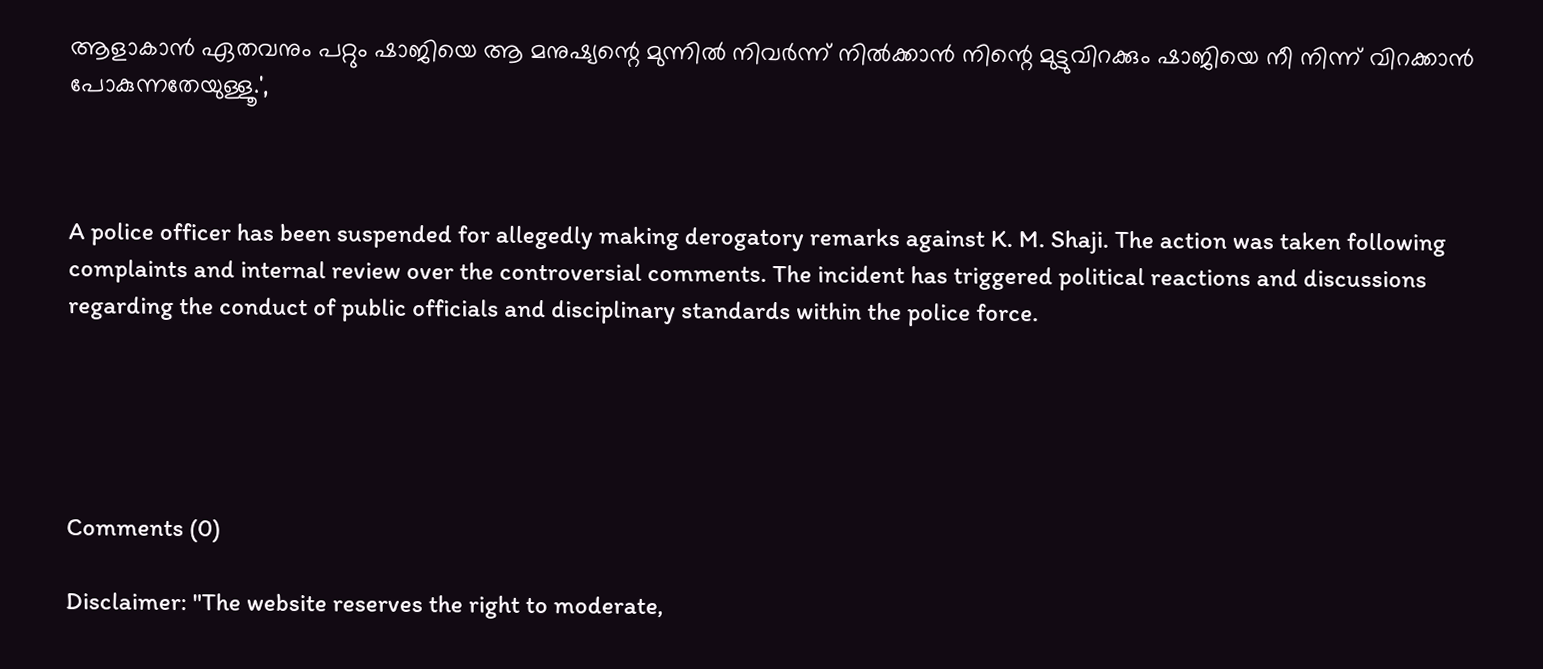ആളാകാന്‍ ഏതവനും പറ്റും ഷാജിയെ ആ മനുഷ്യന്റെ മുന്നില്‍ നിവര്‍ന്ന് നില്‍ക്കാന്‍ നിന്റെ മുട്ടുവിറക്കും ഷാജിയെ നീ നിന്ന് വിറക്കാന്‍ പോകുന്നതേയുള്ളൂ.',



A police officer has been suspended for allegedly making derogatory remarks against K. M. Shaji. The action was taken following complaints and internal review over the controversial comments. The incident has triggered political reactions and discussions regarding the conduct of public officials and disciplinary standards within the police force.





Comments (0)

Disclaimer: "The website reserves the right to moderate,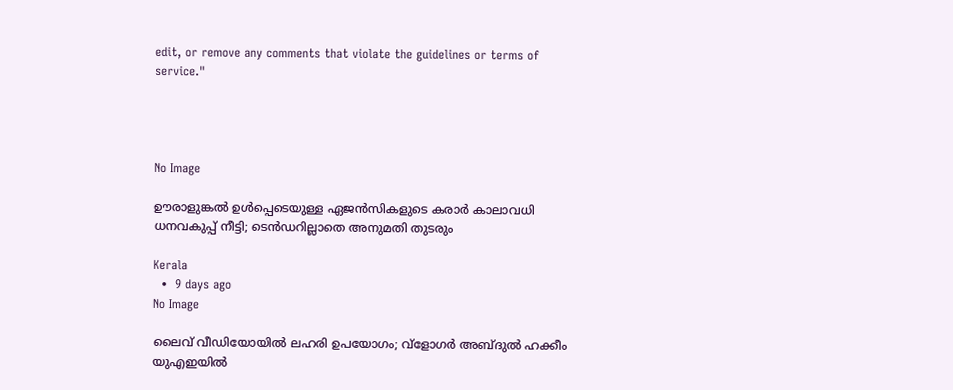edit, or remove any comments that violate the guidelines or terms of service."




No Image

ഊരാളുങ്കല്‍ ഉള്‍പ്പെടെയുള്ള ഏജന്‍സികളുടെ കരാര്‍ കാലാവധി ധനവകുപ്പ് നീട്ടി; ടെന്‍ഡറില്ലാതെ അനുമതി തുടരും

Kerala
  •  9 days ago
No Image

ലൈവ് വീഡിയോയില്‍ ലഹരി ഉപയോഗം; വ്‌ളോഗര്‍ അബ്ദുല്‍ ഹക്കീം യുഎഇയില്‍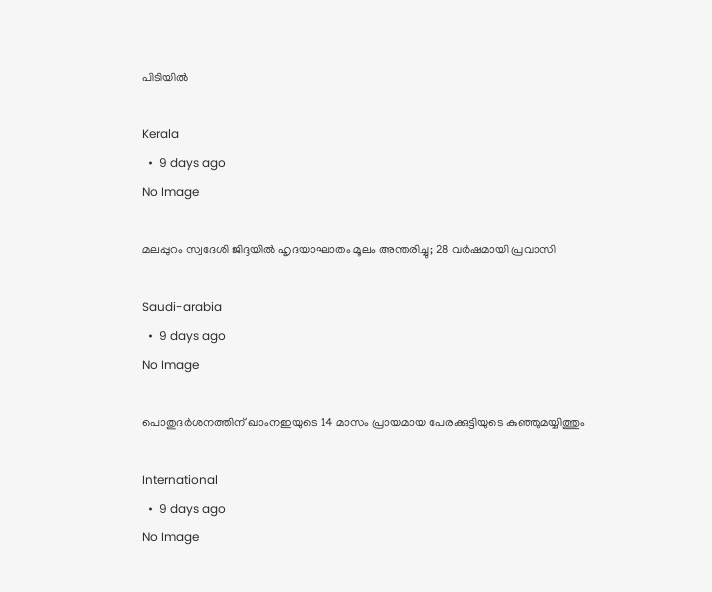പിടിയില്‍

Kerala
  •  9 days ago
No Image

മലപ്പുറം സ്വദേശി ജിദ്ദയിൽ ഹൃദയാഘാതം മൂലം അന്തരിച്ചു; 28 വർഷമായി പ്രവാസി

Saudi-arabia
  •  9 days ago
No Image

പൊതുദർശനത്തിന് ഖാംനഇയുടെ 14 മാസം പ്രായമായ പേരക്കുട്ടിയുടെ കുഞ്ഞുമയ്യിത്തും

International
  •  9 days ago
No Image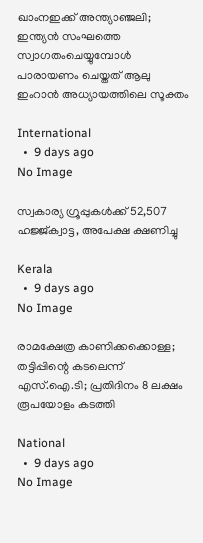ഖാംനഇക്ക് അന്ത്യാഞ്ജലി; ഇന്ത്യൻ സംഘത്തെ സ്വാഗതംചെയ്യുമ്പോൾ പാരായണം ചെയ്തത് ആലു ഇംറാൻ അധ്യായത്തിലെ സൂക്തം

International
  •  9 days ago
No Image

സ്വകാര്യ ഗ്രൂപ്പുകൾക്ക് 52,507 ഹജ്ജ്ക്വാട്ട, അപേക്ഷ ക്ഷണിച്ചു

Kerala
  •  9 days ago
No Image

രാമക്ഷേത്ര കാണിക്കക്കൊള്ള; തട്ടിപ്പിന്റെ കടലെന്ന് എസ്.ഐ.ടി; പ്രതിദിനം 8 ലക്ഷം രൂപയോളം കടത്തി

National
  •  9 days ago
No Image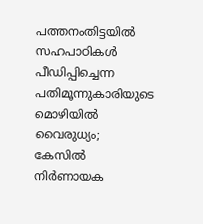പത്തനംതിട്ടയില്‍ സഹപാഠികള്‍ പീഡിപ്പിച്ചെന്ന പതിമൂന്നുകാരിയുടെ മൊഴിയില്‍ വൈരുധ്യം; കേസില്‍ നിര്‍ണായക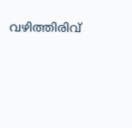വഴിത്തിരിവ്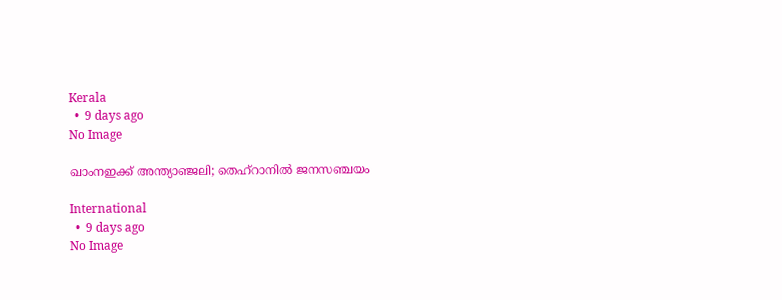Kerala
  •  9 days ago
No Image

ഖാംനഇക്ക് അന്ത്യാഞ്ജലി; തെഹ്റാനിൽ ജനസഞ്ചയം

International
  •  9 days ago
No Image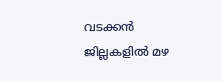വടക്കന്‍ ജില്ലകളില്‍ മഴ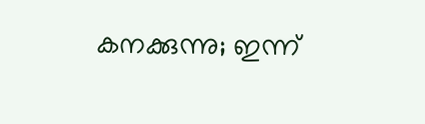കനക്കുന്നു; ഇന്ന്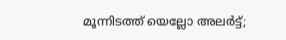മൂന്നിടത്ത് യെല്ലോ അലര്‍ട്ട്;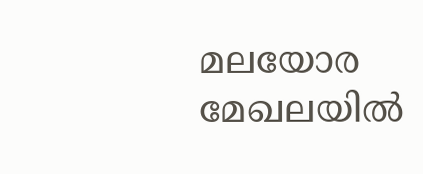മലയോര മേഖലയിൽ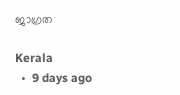ജാഗ്രത

Kerala
  •  9 days ago